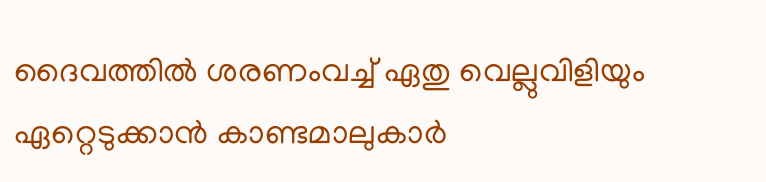ദൈവത്തില്‍ ശരണംവച്ച് ഏതു വെല്ലുവിളിയും ഏറ്റെടുക്കാന്‍ കാണ്ടമാലുകാര്‍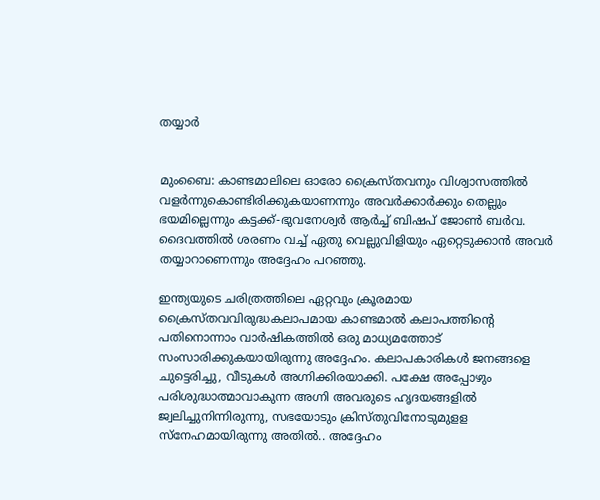തയ്യാര്‍


മുംബൈ: കാണ്ടമാലിലെ ഓരോ ക്രൈസ്തവനും വിശ്വാസത്തില്‍ വളര്‍ന്നുകൊണ്ടിരിക്കുകയാണന്നും അവര്‍ക്കാര്‍ക്കും തെല്ലും ഭയമില്ലെന്നും കട്ടക്ക്-ഭുവനേശ്വര്‍ ആര്‍ച്ച് ബിഷപ് ജോണ്‍ ബര്‍വ. ദൈവത്തില്‍ ശരണം വച്ച് ഏതു വെല്ലുവിളിയും ഏറ്റെടുക്കാന്‍ അവര്‍ തയ്യാറാണെന്നും അദ്ദേഹം പറഞ്ഞു.

ഇന്ത്യയുടെ ചരിത്രത്തിലെ ഏറ്റവും ക്രൂരമായ ക്രൈസ്തവവിരുദ്ധകലാപമായ കാണ്ടമാല്‍ കലാപത്തിന്റെ പതിനൊന്നാം വാര്‍ഷികത്തില്‍ ഒരു മാധ്യമത്തോട് സംസാരിക്കുകയായിരുന്നു അദ്ദേഹം. കലാപകാരികള്‍ ജനങ്ങളെ ചുട്ടെരിച്ചു, വീടുകള്‍ അഗ്നിക്കിരയാക്കി. പക്ഷേ അപ്പോഴും പരിശുദ്ധാത്മാവാകുന്ന അഗ്നി അവരുടെ ഹൃദയങ്ങളില്‍ ജ്വലിച്ചുനിന്നിരുന്നു, സഭയോടും ക്രിസ്തുവിനോടുമുളള സ്‌നേഹമായിരുന്നു അതില്‍.. അദ്ദേഹം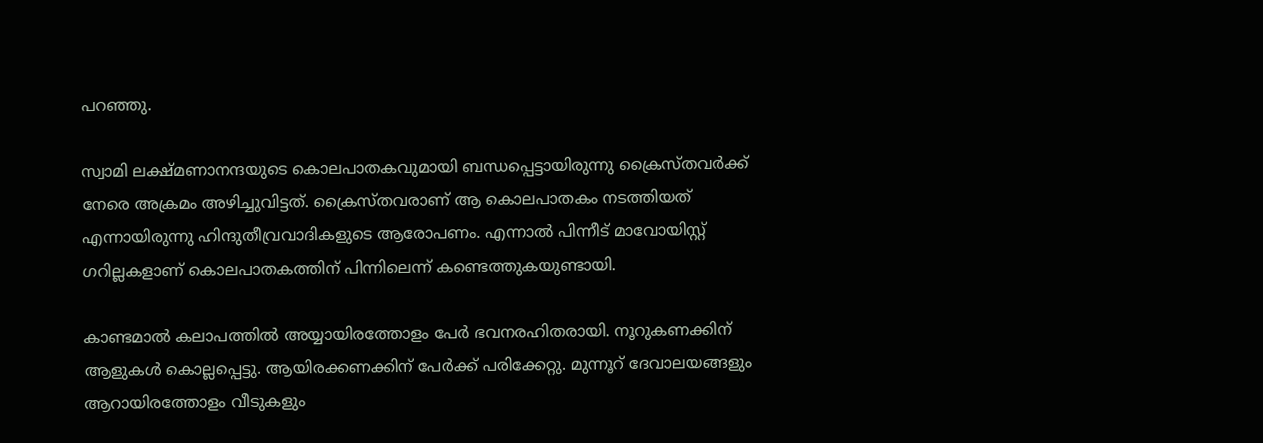പറഞ്ഞു.

സ്വാമി ലക്ഷ്മണാനന്ദയുടെ കൊലപാതകവുമായി ബന്ധപ്പെട്ടായിരുന്നു ക്രൈസ്തവര്‍ക്ക് നേരെ അക്രമം അഴിച്ചുവിട്ടത്. ക്രൈസ്തവരാണ് ആ കൊലപാതകം നടത്തിയത് എന്നായിരുന്നു ഹിന്ദുതീവ്രവാദികളുടെ ആരോപണം. എന്നാല്‍ പിന്നീട് മാവോയിസ്റ്റ് ഗറില്ലകളാണ് കൊലപാതകത്തിന് പിന്നിലെന്ന് കണ്ടെത്തുകയുണ്ടായി.

കാണ്ടമാല്‍ കലാപത്തില്‍ അയ്യായിരത്തോളം പേര്‍ ഭവനരഹിതരായി. നൂറുകണക്കിന് ആളുകള്‍ കൊല്ലപ്പെട്ടു. ആയിരക്കണക്കിന് പേര്‍ക്ക് പരിക്കേറ്റു. മുന്നൂറ് ദേവാലയങ്ങളും ആറായിരത്തോളം വീടുകളും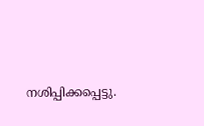നശിപ്പിക്കപ്പെട്ടു.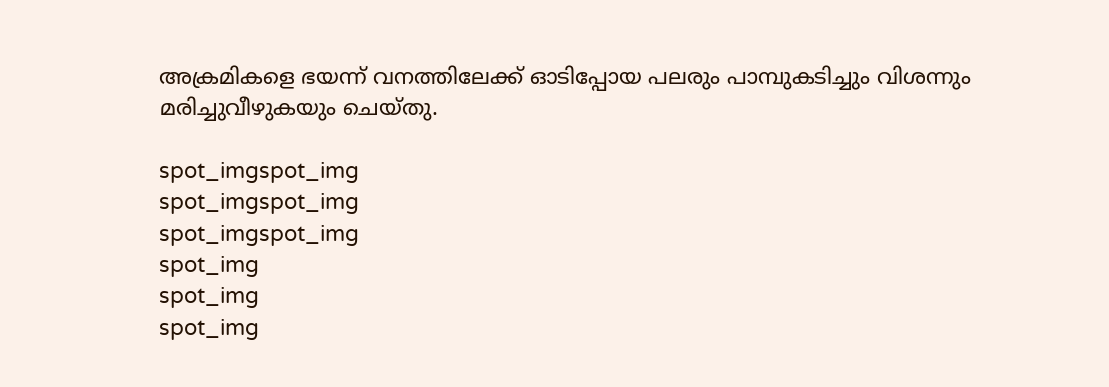അക്രമികളെ ഭയന്ന് വനത്തിലേക്ക് ഓടിപ്പോയ പലരും പാമ്പുകടിച്ചും വിശന്നും മരിച്ചുവീഴുകയും ചെയ്തു.

spot_imgspot_img
spot_imgspot_img
spot_imgspot_img
spot_img
spot_img
spot_img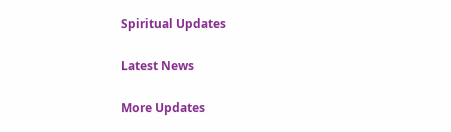Spiritual Updates

Latest News

More Updates